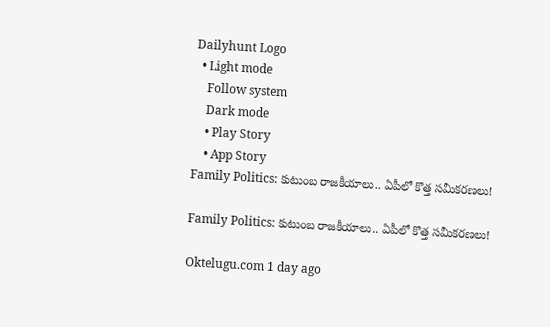Dailyhunt Logo
  • Light mode
    Follow system
    Dark mode
    • Play Story
    • App Story
Family Politics: కుటుంబ రాజకీయాలు.. ఏపీలో కొత్త సమీకరణలు!

Family Politics: కుటుంబ రాజకీయాలు.. ఏపీలో కొత్త సమీకరణలు!

Oktelugu.com 1 day ago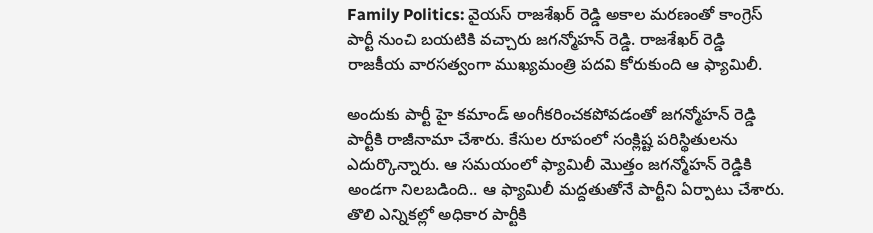Family Politics: వైయస్ రాజశేఖర్ రెడ్డి అకాల మరణంతో కాంగ్రెస్ పార్టీ నుంచి బయటికి వచ్చారు జగన్మోహన్ రెడ్డి. రాజశేఖర్ రెడ్డి రాజకీయ వారసత్వంగా ముఖ్యమంత్రి పదవి కోరుకుంది ఆ ఫ్యామిలీ.

అందుకు పార్టీ హై కమాండ్ అంగీకరించకపోవడంతో జగన్మోహన్ రెడ్డి పార్టీకి రాజీనామా చేశారు. కేసుల రూపంలో సంక్లిష్ట పరిస్థితులను ఎదుర్కొన్నారు. ఆ సమయంలో ఫ్యామిలీ మొత్తం జగన్మోహన్ రెడ్డికి అండగా నిలబడింది.. ఆ ఫ్యామిలీ మద్దతుతోనే పార్టీని ఏర్పాటు చేశారు. తొలి ఎన్నికల్లో అధికార పార్టీకి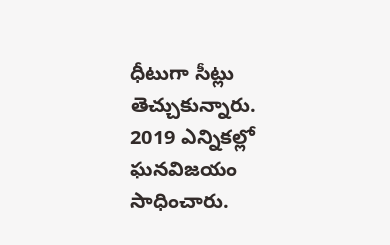ధీటుగా సీట్లు తెచ్చుకున్నారు. 2019 ఎన్నికల్లో ఘనవిజయం సాధించారు.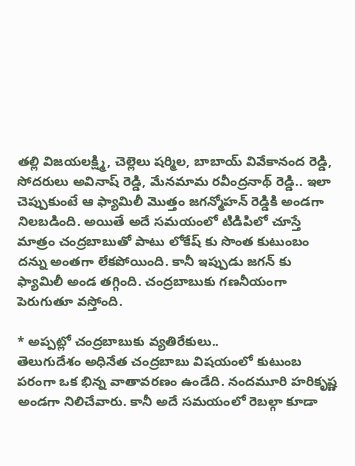తల్లి విజయలక్ష్మి, చెల్లెలు షర్మిల, బాబాయ్ వివేకానంద రెడ్డి, సోదరులు అవినాష్ రెడ్డి, మేనమామ రవీంద్రనాథ్ రెడ్డి.. ఇలా చెప్పుకుంటే ఆ ఫ్యామిలీ మొత్తం జగన్మోహన్ రెడ్డికి అండగా నిలబడింది. అయితే అదే సమయంలో టిడిపిలో చూస్తే మాత్రం చంద్రబాబుతో పాటు లోకేష్ కు సొంత కుటుంబం దన్ను అంతగా లేకపోయింది. కానీ ఇప్పుడు జగన్ కు ఫ్యామిలీ అండ తగ్గింది. చంద్రబాబుకు గణనీయంగా పెరుగుతూ వస్తోంది.

* అప్పట్లో చంద్రబాబుకు వ్యతిరేకులు..
తెలుగుదేశం అధినేత చంద్రబాబు విషయంలో కుటుంబ పరంగా ఒక భిన్న వాతావరణం ఉండేది. నందమూరి హరికృష్ణ అండగా నిలిచేవారు. కానీ అదే సమయంలో రెబల్గా కూడా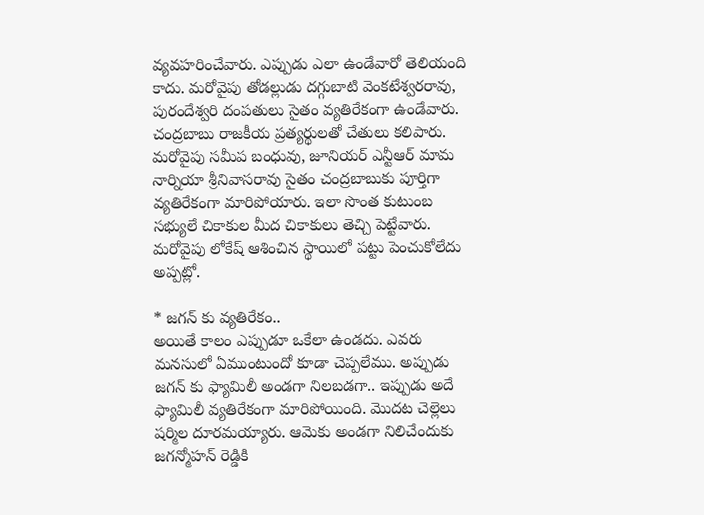వ్యవహరించేవారు. ఎప్పుడు ఎలా ఉండేవారో తెలియంది కాదు. మరోవైపు తోడల్లుడు దగ్గుబాటి వెంకటేశ్వరరావు, పురందేశ్వరి దంపతులు సైతం వ్యతిరేకంగా ఉండేవారు. చంద్రబాబు రాజకీయ ప్రత్యర్థులతో చేతులు కలిపారు. మరోవైపు సమీప బంధువు, జూనియర్ ఎన్టీఆర్ మామ నార్నియా శ్రీనివాసరావు సైతం చంద్రబాబుకు పూర్తిగా వ్యతిరేకంగా మారిపోయారు. ఇలా సొంత కుటుంబ సభ్యులే చికాకుల మీద చికాకులు తెచ్చి పెట్టేవారు. మరోవైపు లోకేష్ ఆశించిన స్థాయిలో పట్టు పెంచుకోలేదు అప్పట్లో.

* జగన్ కు వ్యతిరేకం..
అయితే కాలం ఎప్పుడూ ఒకేలా ఉండదు. ఎవరు మనసులో ఏముంటుందో కూడా చెప్పలేము. అప్పుడు జగన్ కు ఫ్యామిలీ అండగా నిలబడగా.. ఇప్పుడు అదే ఫ్యామిలీ వ్యతిరేకంగా మారిపోయింది. మొదట చెల్లెలు షర్మిల దూరమయ్యారు. ఆమెకు అండగా నిలిచేందుకు జగన్మోహన్ రెడ్డికి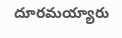దూరమయ్యారు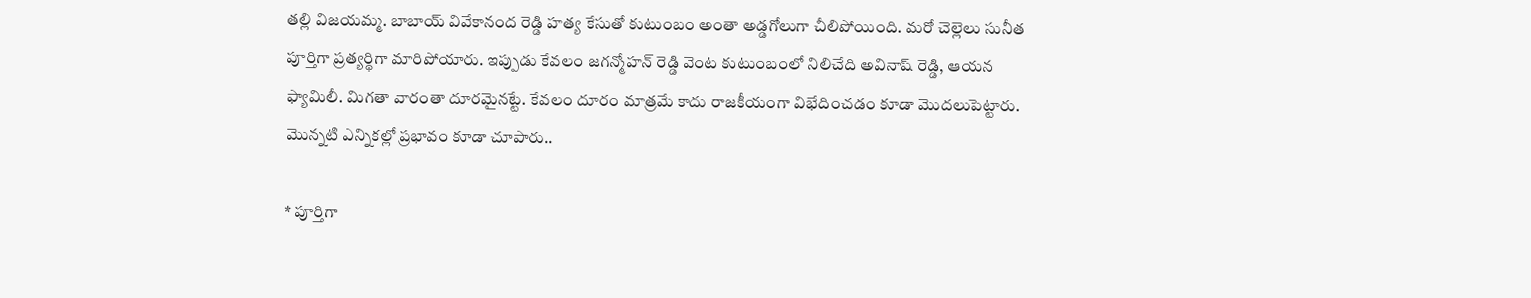తల్లి విజయమ్మ. బాబాయ్ వివేకానంద రెడ్డి హత్య కేసుతో కుటుంబం అంతా అడ్డగోలుగా చీలిపోయింది. మరో చెల్లెలు సునీత పూర్తిగా ప్రత్యర్థిగా మారిపోయారు. ఇప్పుడు కేవలం జగన్మోహన్ రెడ్డి వెంట కుటుంబంలో నిలిచేది అవినాష్ రెడ్డి, ఆయన ఫ్యామిలీ. మిగతా వారంతా దూరమైనట్టే. కేవలం దూరం మాత్రమే కాదు రాజకీయంగా విభేదించడం కూడా మొదలుపెట్టారు. మొన్నటి ఎన్నికల్లో ప్రభావం కూడా చూపారు..

* పూర్తిగా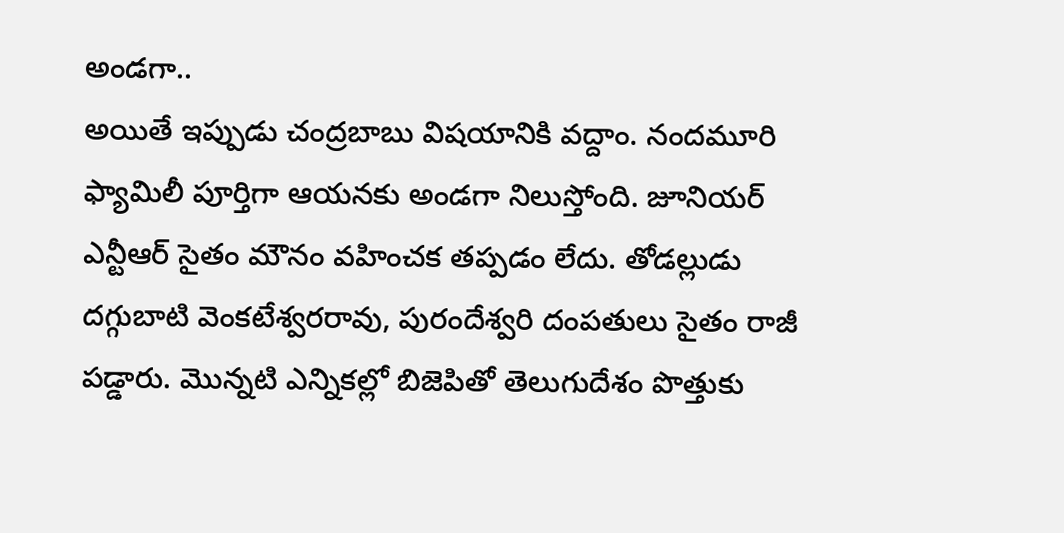అండగా..
అయితే ఇప్పుడు చంద్రబాబు విషయానికి వద్దాం. నందమూరి ఫ్యామిలీ పూర్తిగా ఆయనకు అండగా నిలుస్తోంది. జూనియర్ ఎన్టీఆర్ సైతం మౌనం వహించక తప్పడం లేదు. తోడల్లుడు దగ్గుబాటి వెంకటేశ్వరరావు, పురందేశ్వరి దంపతులు సైతం రాజీ పడ్డారు. మొన్నటి ఎన్నికల్లో బిజెపితో తెలుగుదేశం పొత్తుకు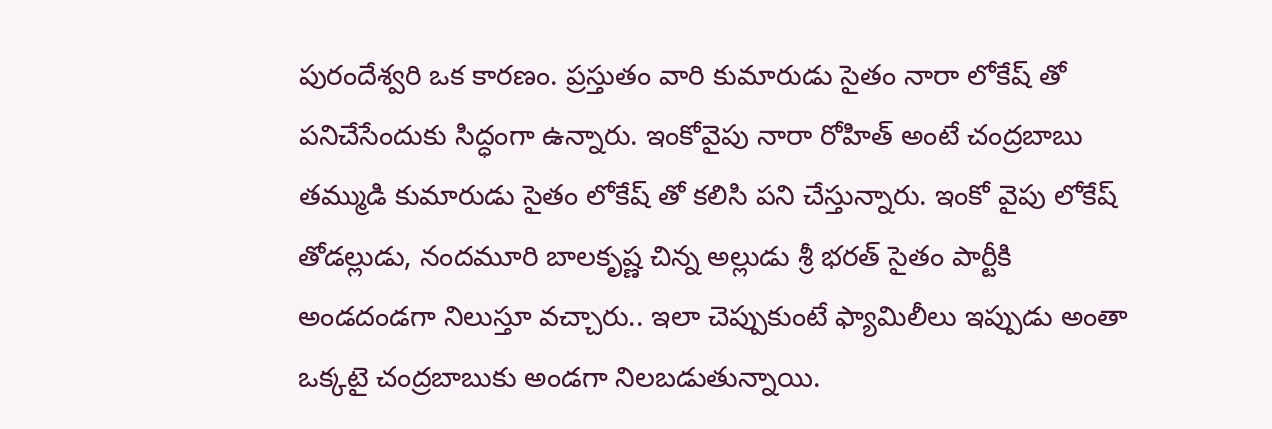పురందేశ్వరి ఒక కారణం. ప్రస్తుతం వారి కుమారుడు సైతం నారా లోకేష్ తో పనిచేసేందుకు సిద్ధంగా ఉన్నారు. ఇంకోవైపు నారా రోహిత్ అంటే చంద్రబాబు తమ్ముడి కుమారుడు సైతం లోకేష్ తో కలిసి పని చేస్తున్నారు. ఇంకో వైపు లోకేష్ తోడల్లుడు, నందమూరి బాలకృష్ణ చిన్న అల్లుడు శ్రీ భరత్ సైతం పార్టీకి అండదండగా నిలుస్తూ వచ్చారు.. ఇలా చెప్పుకుంటే ఫ్యామిలీలు ఇప్పుడు అంతా ఒక్కటై చంద్రబాబుకు అండగా నిలబడుతున్నాయి.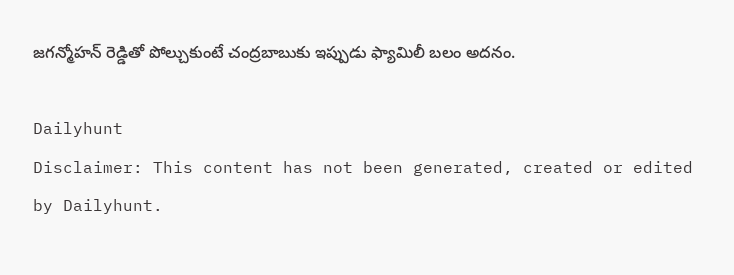జగన్మోహన్ రెడ్డితో పోల్చుకుంటే చంద్రబాబుకు ఇప్పుడు ఫ్యామిలీ బలం అదనం.

Dailyhunt
Disclaimer: This content has not been generated, created or edited by Dailyhunt.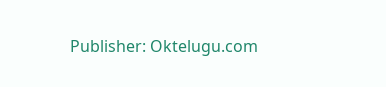Publisher: Oktelugu.com